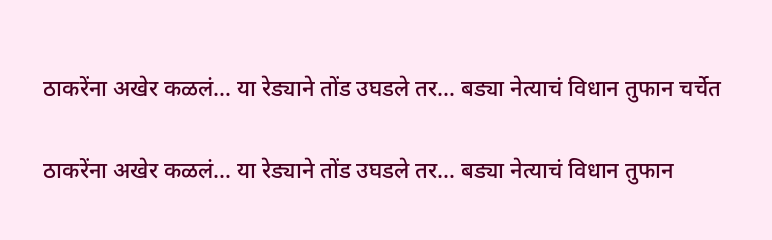ठाकरेंना अखेर कळलं… या रेड्याने तोंड उघडले तर… बड्या नेत्याचं विधान तुफान चर्चेत

ठाकरेंना अखेर कळलं… या रेड्याने तोंड उघडले तर… बड्या नेत्याचं विधान तुफान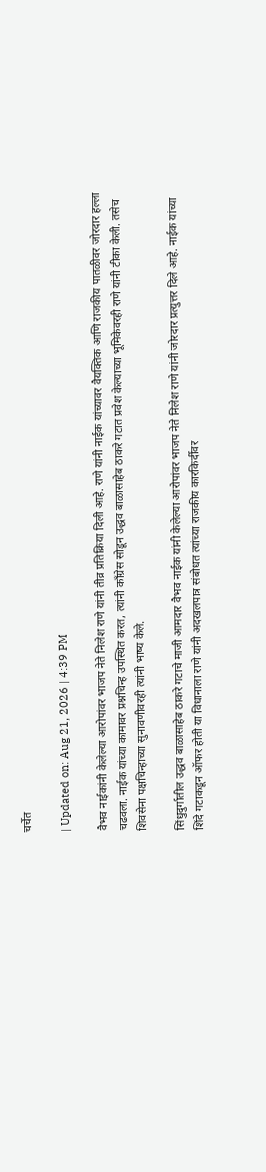चर्चेत

| Updated on: Aug 21, 2026 | 4:39 PM

वैभव नाईकांनी केलेल्या आरोपांवर भाजप नेते निलेश राणे यांनी तीव्र प्रतिक्रिया दिली आहे. राणे यांनी नाईक यांच्यावर वैयक्तिक आणि राजकीय पातळीवर जोरदार हल्ला चढवला. नाईक यांच्या कामावर प्रश्नचिन्ह उपस्थित करत, त्यांनी काँग्रेस सोडून उद्धव बाळासाहेब ठाकरे गटात प्रवेश केल्याच्या भूमिकेवरही राणे यांनी टीका केली. तसेच शिवसेना पक्षचिन्हाच्या सुनावणीवरही त्यांनी भाष्य केले.

सिंधुदुर्गातील उद्धव बाळासाहेब ठाकरे गटाचे माजी आमदार वैभव नाईक यांनी केलेल्या आरोपांवर भाजप नेते निलेश राणे यांनी जोरदार प्रत्युत्तर दिले आहे. नाईक यांच्या शिंदे गटाकडून ऑफर होती या विधानाला राणे यांनी अदखलपात्र संबोधत त्यांच्या राजकीय कारकिर्दीवर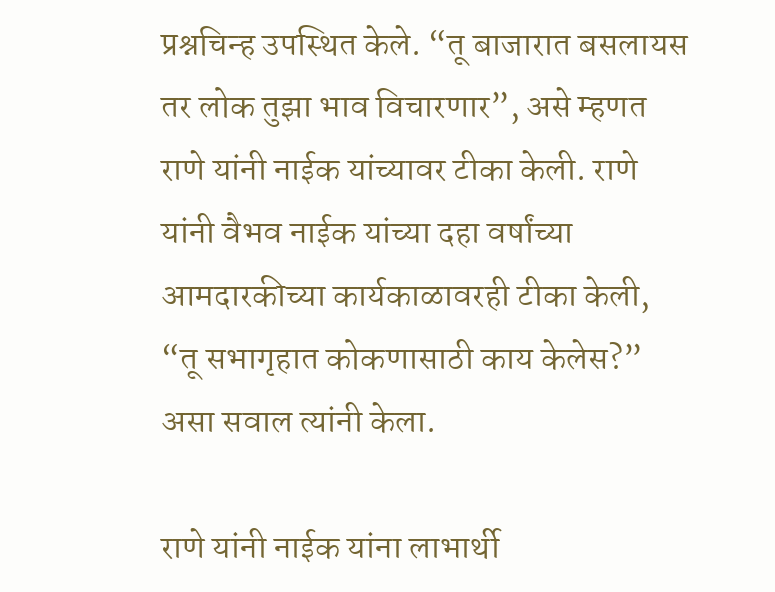प्रश्नचिन्ह उपस्थित केले. “तू बाजारात बसलायस तर लोक तुझा भाव विचारणार”, असे म्हणत राणे यांनी नाईक यांच्यावर टीका केली. राणे यांनी वैभव नाईक यांच्या दहा वर्षांच्या आमदारकीच्या कार्यकाळावरही टीका केली, “तू सभागृहात कोकणासाठी काय केलेस?” असा सवाल त्यांनी केला.

राणे यांनी नाईक यांना लाभार्थी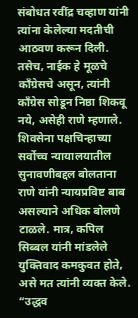संबोधत रवींद्र चव्हाण यांनी त्यांना केलेल्या मदतीची आठवण करून दिली. तसेच, नाईक हे मूळचे काँग्रेसचे असून, त्यांनी काँग्रेस सोडून निष्ठा शिकवू नये, असेही राणे म्हणाले. शिवसेना पक्षचिन्हाच्या सर्वोच्च न्यायालयातील सुनावणीबद्दल बोलताना राणे यांनी न्यायप्रविष्ट बाब असल्याने अधिक बोलणे टाळले. मात्र, कपिल सिब्बल यांनी मांडलेले युक्तिवाद कमकुवत होते, असे मत त्यांनी व्यक्त केले. “उद्धव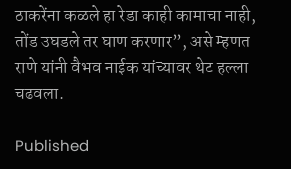ठाकरेंना कळले हा रेडा काही कामाचा नाही, तोंड उघडले तर घाण करणार”, असे म्हणत राणे यांनी वैभव नाईक यांच्यावर थेट हल्ला चढवला.

Published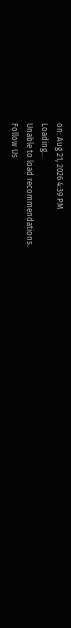on: Aug 21, 2026 4:39 PM
Loading...
Unable to load recommendations.
Follow Us